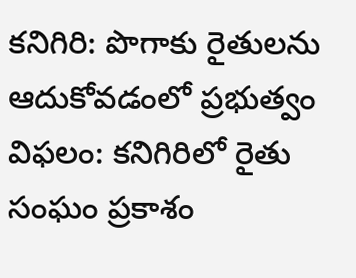కనిగిరి: పొగాకు రైతులను ఆదుకోవడంలో ప్రభుత్వం విఫలం: కనిగిరిలో రైతు సంఘం ప్రకాశం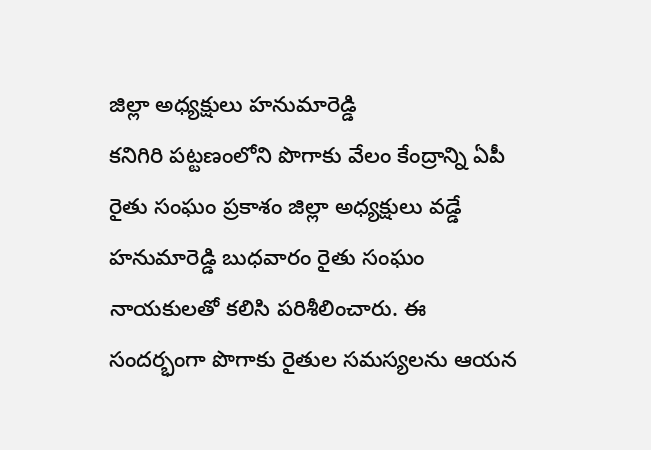జిల్లా అధ్యక్షులు హనుమారెడ్డి
కనిగిరి పట్టణంలోని పొగాకు వేలం కేంద్రాన్ని ఏపీ రైతు సంఘం ప్రకాశం జిల్లా అధ్యక్షులు వడ్డే హనుమారెడ్డి బుధవారం రైతు సంఘం నాయకులతో కలిసి పరిశీలించారు. ఈ సందర్భంగా పొగాకు రైతుల సమస్యలను ఆయన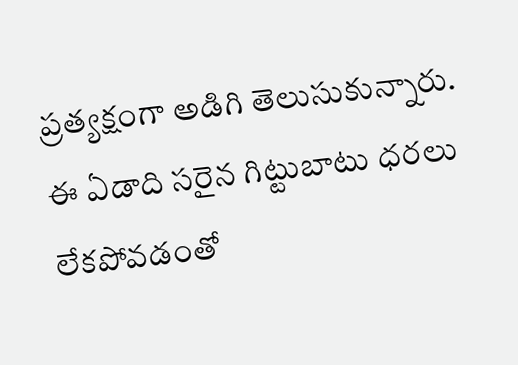ప్రత్యక్షంగా అడిగి తెలుసుకున్నారు. ఈ ఏడాది సరైన గిట్టుబాటు ధరలు లేకపోవడంతో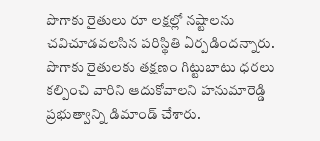పొగాకు రైతులు రూ లక్షల్లో నష్టాలను చవిచూడవలసిన పరిస్థితి ఏర్పడిందన్నారు. పొగాకు రైతులకు తక్షణం గిట్టుబాటు ధరలు కల్పించి వారిని ఆదుకోవాలని హనుమారెడ్డి ప్రభుత్వాన్ని డిమాండ్ చేశారు.